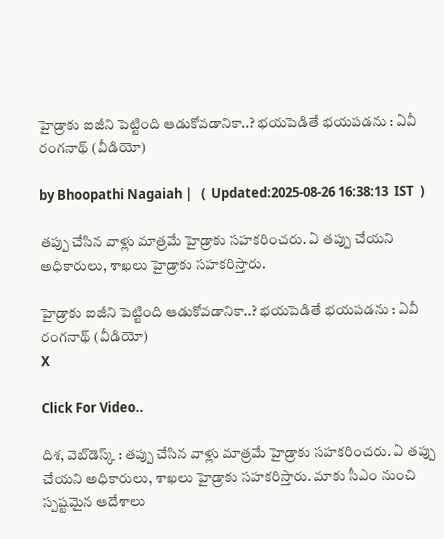హైడ్రాకు ఐజీని పెట్టింది ఆడుకోవడానికా..? భయపెడితే భయపడను : ఏవీ రంగనాథ్ (వీడియో)

by Bhoopathi Nagaiah |   (  Updated:2025-08-26 16:38:13  IST  )

తప్పు చేసిన వాళ్లు మాత్రమే హైడ్రాకు సహకరించరు. ఏ తప్పు చేయని అధికారులు, శాఖలు హైడ్రాకు సహకరిస్తారు.

హైడ్రాకు ఐజీని పెట్టింది ఆడుకోవడానికా..? భయపెడితే భయపడను : ఏవీ రంగనాథ్ (వీడియో)
X

Click For Video..

దిశ, వెబ్‌డెస్క్ : తప్పు చేసిన వాళ్లు మాత్రమే హైడ్రాకు సహకరించరు. ఏ తప్పు చేయని అధికారులు, శాఖలు హైడ్రాకు సహకరిస్తారు. మాకు సీఎం నుంచి స్పష్టమైన ఆదేశాలు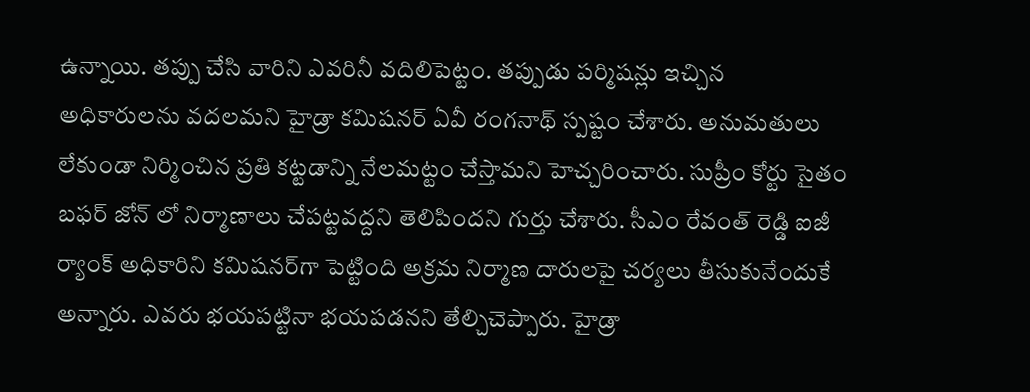ఉన్నాయి. తప్పు చేసి వారిని ఎవరినీ వదిలిపెట్టం. తప్పుడు పర్మిషన్లు ఇచ్చిన అధికారులను వదలమని హైడ్రా కమిషనర్ ఏవీ రంగనాథ్ స్పష్టం చేశారు. అనుమతులు లేకుండా నిర్మించిన ప్రతి కట్టడాన్ని నేలమట్టం చేస్తామని హెచ్చరించారు. సుప్రీం కోర్టు సైతం బఫర్ జోన్ లో నిర్మాణాలు చేపట్టవద్దని తెలిపిందని గుర్తు చేశారు. సీఎం రేవంత్ రెడ్డి ఐజీ ర్యాంక్ అధికారిని కమిషనర్‌గా పెట్టింది అక్రమ నిర్మాణ దారులపై చర్యలు తీసుకునేందుకే అన్నారు. ఎవరు భయపట్టినా భయపడనని తేల్చిచెప్పారు. హైడ్రా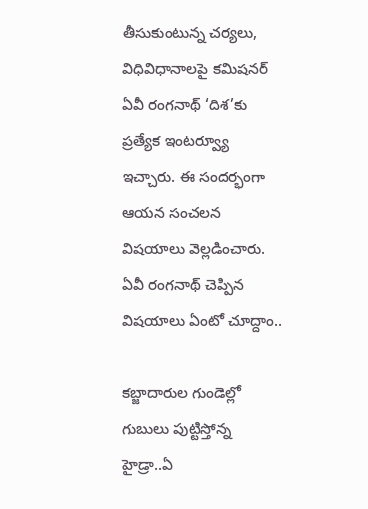తీసుకుంటున్న చర్యలు, విధివిధానాలపై కమిషనర్ ఏవీ రంగనాథ్ ‘దిశ’కు ప్రత్యేక ఇంటర్వ్యూ ఇచ్చారు. ఈ సందర్భంగా ఆయన సంచలన విషయాలు వెల్లడించారు. ఏవీ రంగనాథ్ చెప్పిన విషయాలు ఏంటో చూద్దాం..

కబ్జాదారుల గుండెల్లో గుబులు పుట్టిస్తోన్న హైడ్రా..ఏ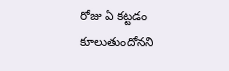రోజు ఏ కట్టడం కూలుతుందోనని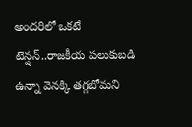అందరిలో ఒకటే టెన్షన్..రాజకీయ పలుకుబడి ఉన్నా వెనక్కి తగ్గబోమని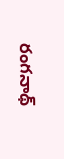రంగనాథ్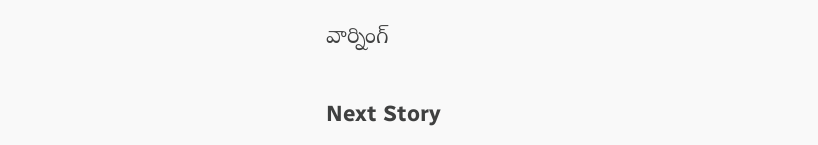వార్నింగ్

Next Story